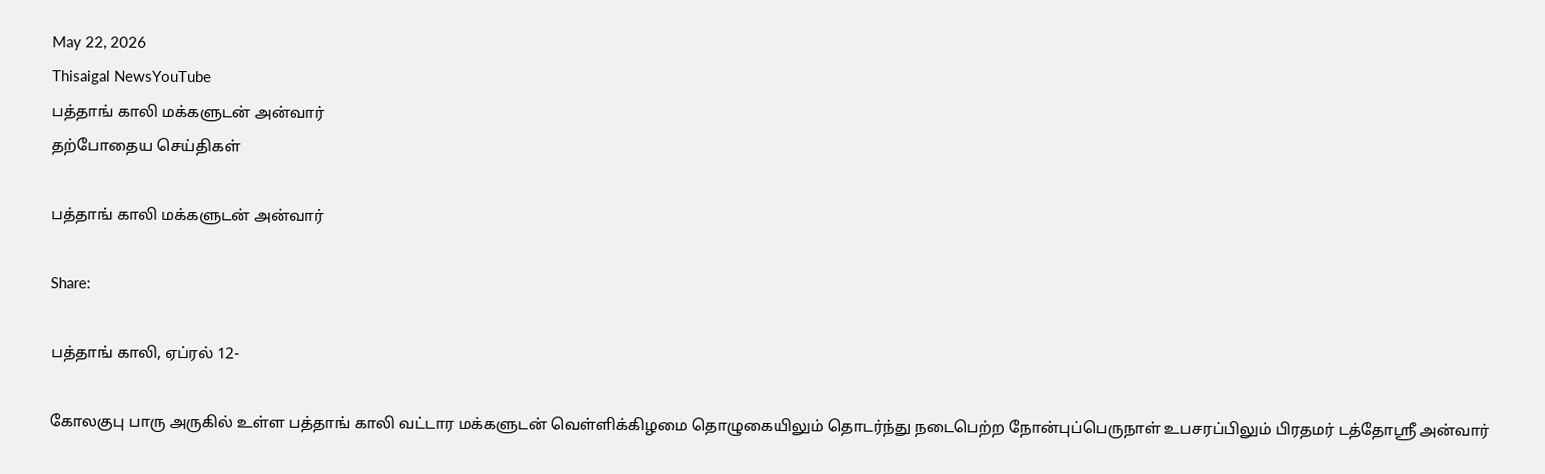May 22, 2026
Thisaigal NewsYouTube
பத்தாங் காலி மக்களுடன் அன்வார்
தற்போதைய செய்திகள்

பத்தாங் காலி மக்களுடன் அன்வார்

Share:

பத்தாங் காலி, ஏப்ரல் 12-

கோலகுபு பாரு அருகில் உள்ள பத்தாங் காலி வட்டார மக்களுடன் வெள்ளிக்கிழமை தொழுகையிலும் தொடர்ந்து நடைபெற்ற நோன்புப்பெருநாள் உபசரப்பிலும் பிரதமர் டத்தோஸ்ரீ அன்வார்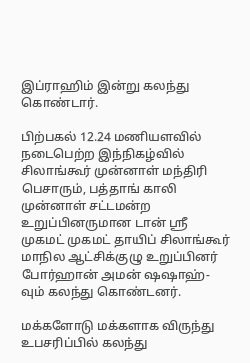இப்ராஹிம் இன்று கலந்து கொண்டார்.

பிற்பகல் 12.24 மணியளவில் நடைபெற்ற இந்நிகழ்வில் சிலாங்கூர் முன்னாள் மந்திரி பெசாரும், பத்தாங் காலி முன்னாள் சட்டமன்ற உறுப்பினருமான டான் ஸ்ரீ முகமட் முகமட் தாயிப் சிலாங்கூர் மாநில ஆட்சிக்குழு உறுப்பினர் போர்ஹான் அமன் ஷஷாஹ்-வும் கலந்து கொண்டனர்.

மக்களோடு மக்களாக விருந்து உபசரிப்பில் கலந்து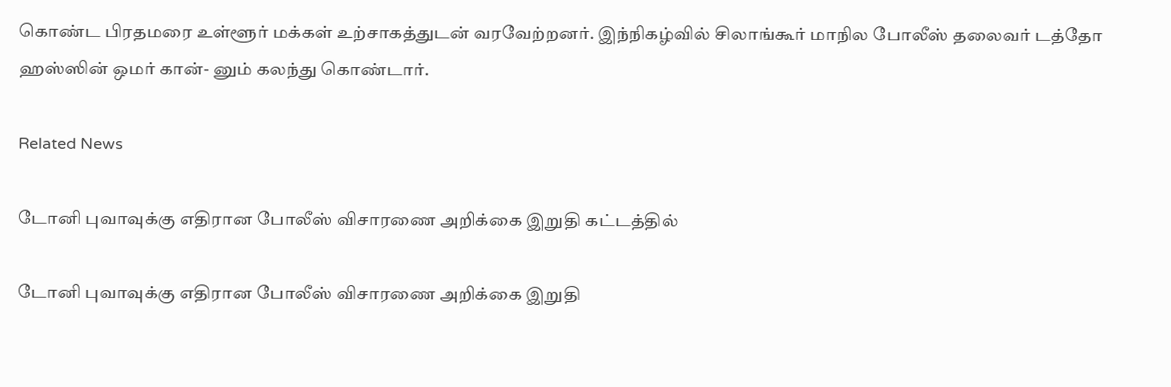கொண்ட பிரதமரை உள்ளூர் மக்கள் உற்சாகத்துடன் வரவேற்றனர். இந்நிகழ்வில் சிலாங்கூர் மாநில போலீஸ் தலைவர் டத்தோ ஹஸ்ஸின் ஒமர் கான்- னும் கலந்து கொண்டார்.

Related News

டோனி புவாவுக்கு எதிரான போலீஸ் விசாரணை அறிக்கை இறுதி கட்டத்தில்

டோனி புவாவுக்கு எதிரான போலீஸ் விசாரணை அறிக்கை இறுதி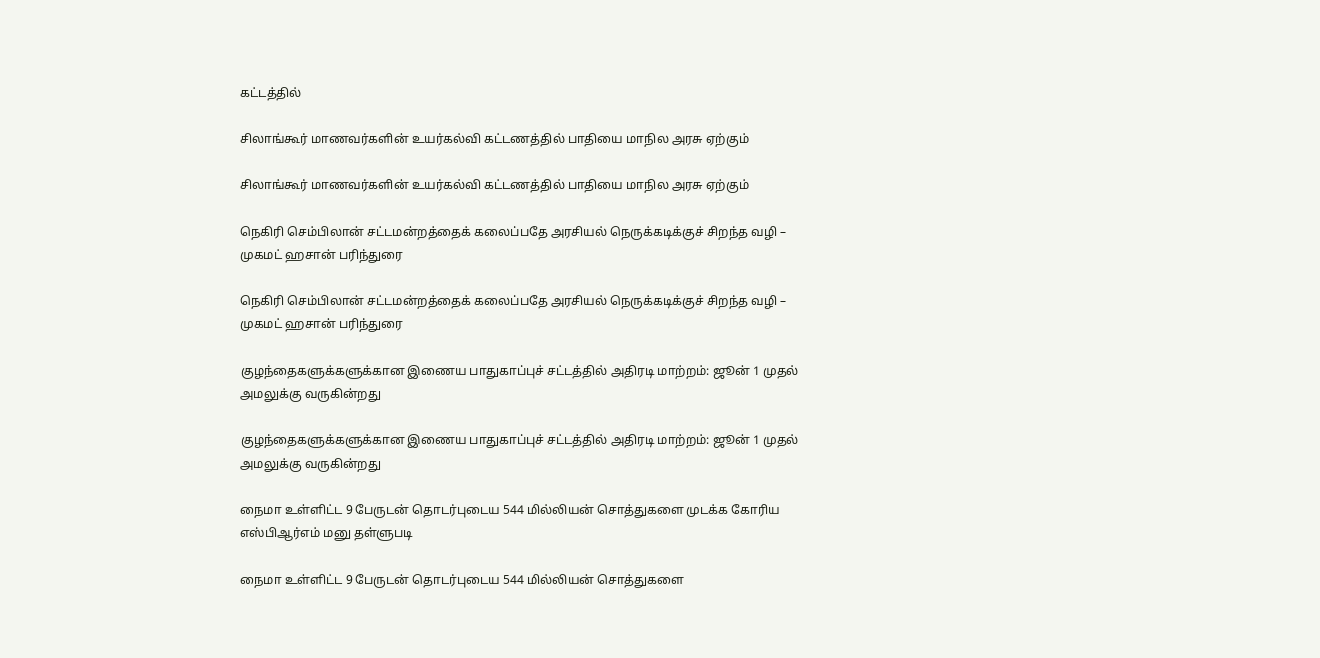கட்டத்தில்

சிலாங்கூர் மாணவர்களின் உயர்கல்வி கட்டணத்தில் பாதியை மாநில அரசு ஏற்கும்

சிலாங்கூர் மாணவர்களின் உயர்கல்வி கட்டணத்தில் பாதியை மாநில அரசு ஏற்கும்

நெகிரி செம்பிலான் சட்டமன்றத்தைக் கலைப்பதே அரசியல் நெருக்கடிக்குச் சிறந்த வழி – முகமட் ஹசான் பரிந்துரை

நெகிரி செம்பிலான் சட்டமன்றத்தைக் கலைப்பதே அரசியல் நெருக்கடிக்குச் சிறந்த வழி – முகமட் ஹசான் பரிந்துரை

குழந்தைகளுக்களுக்கான இணைய பாதுகாப்புச் சட்டத்தில் அதிரடி மாற்றம்: ஜூன் 1 முதல் அமலுக்கு வருகின்றது

குழந்தைகளுக்களுக்கான இணைய பாதுகாப்புச் சட்டத்தில் அதிரடி மாற்றம்: ஜூன் 1 முதல் அமலுக்கு வருகின்றது

நைமா உள்ளிட்ட 9 பேருடன் தொடர்புடைய 544 மில்லியன் சொத்துகளை முடக்க கோரிய எஸ்பிஆர்எம் மனு தள்ளுபடி

நைமா உள்ளிட்ட 9 பேருடன் தொடர்புடைய 544 மில்லியன் சொத்துகளை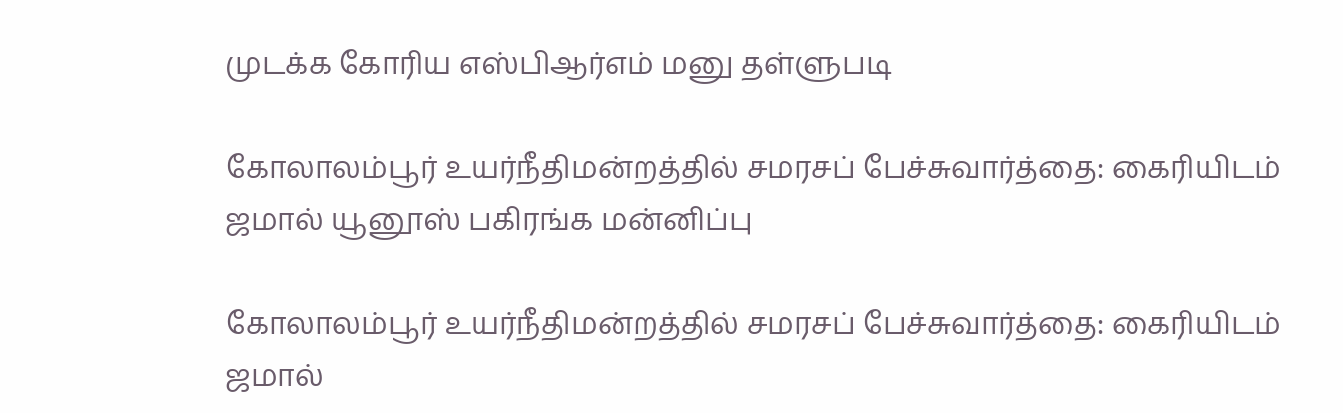முடக்க கோரிய எஸ்பிஆர்எம் மனு தள்ளுபடி

கோலாலம்பூர் உயர்நீதிமன்றத்தில் சமரசப் பேச்சுவார்த்தை: கைரியிடம் ஜமால் யூனூஸ் பகிரங்க மன்னிப்பு

கோலாலம்பூர் உயர்நீதிமன்றத்தில் சமரசப் பேச்சுவார்த்தை: கைரியிடம் ஜமால்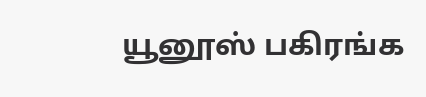யூனூஸ் பகிரங்க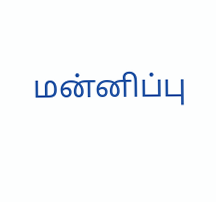மன்னிப்பு